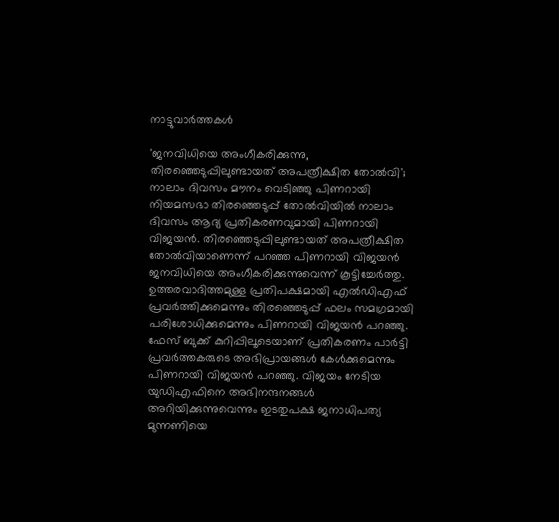നാട്ടുവാര്‍ത്തകള്‍

'ജനവിധിയെ അംഗീകരിക്കുന്നു, തിരഞ്ഞെടുപ്പിലുണ്ടായത് അപത്രീക്ഷിത തോല്‍വി'; നാലാം ദിവസം മൗനം വെടിഞ്ഞു പിണറായി
നിയമസഭാ തിരഞ്ഞെടുപ്പ് തോല്‍വിയില്‍ നാലാം ദിവസം ആദ്യ പ്രതികരണവുമായി പിണറായി വിജയന്‍. തിരഞ്ഞെടുപ്പിലുണ്ടായത് അപത്രീക്ഷിത തോല്‍വിയാണെന്ന് പറഞ്ഞ പിണറായി വിജയന്‍ ജനവിധിയെ അംഗീകരിക്കുന്നുവെന്ന് കൂട്ടിച്ചേര്‍ത്തു. ഉത്തരവാദിത്തമുള്ള പ്രതിപക്ഷമായി എല്‍ഡിഎഫ് പ്രവര്‍ത്തിക്കുമെന്നും തിരഞ്ഞെടുപ്പ് ഫലം സമഗ്രമായി പരിശോധിക്കുമെന്നും പിണറായി വിജയന്‍ പറഞ്ഞു. ഫേസ് ബുക്ക് കുറിപ്പിലൂടെയാണ് പ്രതികരണം പാര്‍ട്ടി പ്രവര്‍ത്തകരുടെ അഭിപ്രായങ്ങള്‍ കേള്‍ക്കുമെന്നും പിണറായി വിജയന്‍ പറഞ്ഞു. വിജയം നേടിയ യുഡിഎഫിനെ അഭിനന്ദനങ്ങള്‍ അറിയിക്കുന്നുവെന്നും ഇടതുപക്ഷ ജനാധിപത്യ മുന്നണിയെ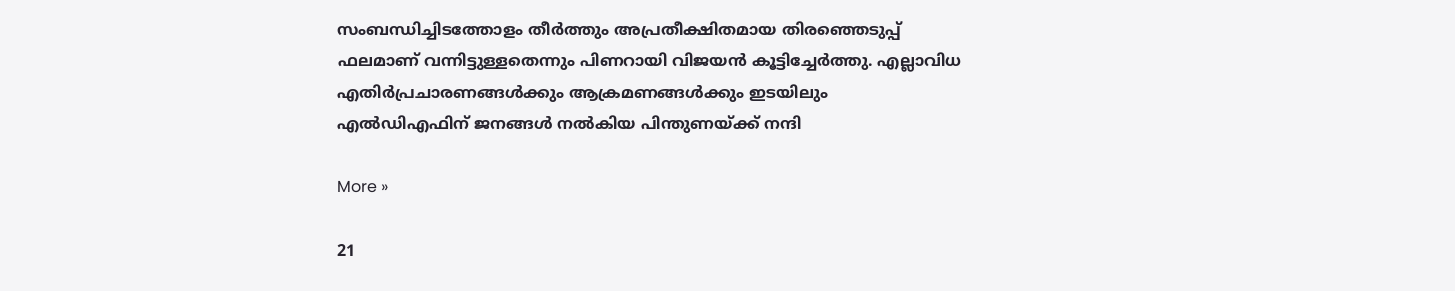സംബന്ധിച്ചിടത്തോളം തീര്‍ത്തും അപ്രതീക്ഷിതമായ തിരഞ്ഞെടുപ്പ് ഫലമാണ് വന്നിട്ടുള്ളതെന്നും പിണറായി വിജയന്‍ കൂട്ടിച്ചേര്‍ത്തു. എല്ലാവിധ എതിര്‍പ്രചാരണങ്ങള്‍ക്കും ആക്രമണങ്ങള്‍ക്കും ഇടയിലും എല്‍ഡിഎഫിന് ജനങ്ങള്‍ നല്‍കിയ പിന്തുണയ്ക്ക് നന്ദി

More »

21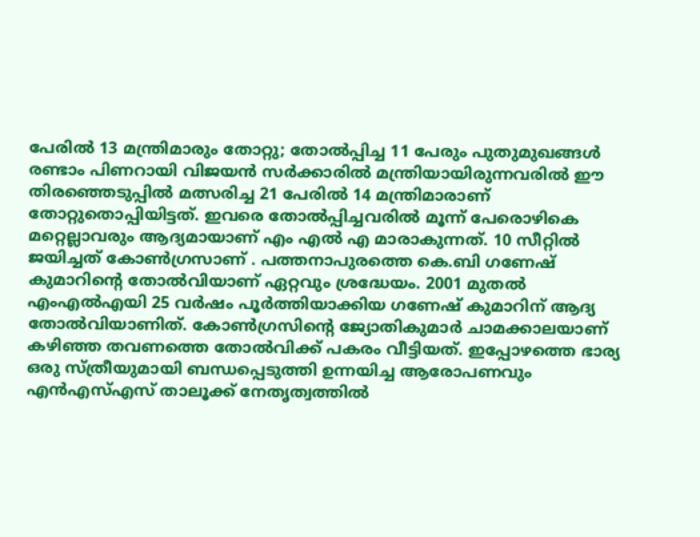പേരില്‍ 13 മന്ത്രിമാരും തോറ്റു; തോല്‍പ്പിച്ച 11 പേരും പുതുമുഖങ്ങള്‍
രണ്ടാം പിണറായി വിജയന്‍ സര്‍ക്കാരില്‍ മന്ത്രിയായിരുന്നവരില്‍ ഈ തിരഞ്ഞെടുപ്പില്‍ മത്സരിച്ച 21 പേരില്‍ 14 മന്ത്രിമാരാണ് തോറ്റുതൊപ്പിയിട്ടത്. ഇവരെ തോല്‍പ്പിച്ചവരില്‍ മൂന്ന് പേരൊഴികെ മറ്റെല്ലാവരും ആദ്യമായാണ് എം എല്‍ എ മാരാകുന്നത്. 10 സീറ്റില്‍ ജയിച്ചത് കോണ്‍ഗ്രസാണ് . പത്തനാപുരത്തെ കെ.ബി ഗണേഷ് കുമാറിന്റെ തോല്‍വിയാണ് ഏറ്റവും ശ്രദ്ധേയം. 2001 മുതല്‍ എംഎല്‍എയി 25 വര്‍ഷം പൂര്‍ത്തിയാക്കിയ ഗണേഷ് കുമാറിന് ആദ്യ തോല്‍വിയാണിത്. കോണ്‍ഗ്രസിന്റെ ജ്യോതികുമാര്‍ ചാമക്കാലയാണ് കഴിഞ്ഞ തവണത്തെ തോല്‍വിക്ക് പകരം വീട്ടിയത്. ഇപ്പോഴത്തെ ഭാര്യ ഒരു സ്ത്രീയുമായി ബന്ധപ്പെടുത്തി ഉന്നയിച്ച ആരോപണവും എന്‍എസ്എസ് താലൂക്ക് നേതൃത്വത്തില്‍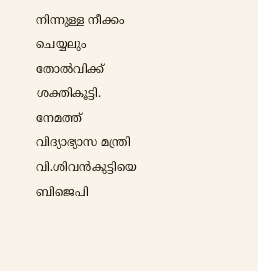നിന്നുള്ള നീക്കം ചെയ്യലും തോല്‍വിക്ക് ശക്തികൂട്ടി. നേമത്ത് വിദ്യാഭ്യാസ മന്ത്രി വി.ശിവന്‍കുട്ടിയെ ബിജെപി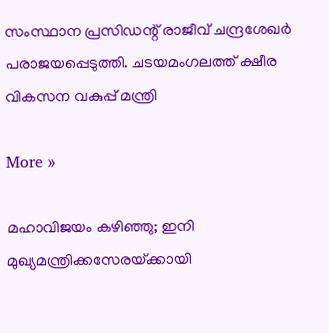സംസ്ഥാന പ്രസിഡന്റ് രാജീവ് ചന്ദ്രശേഖര്‍ പരാജയപ്പെടുത്തി. ചടയമംഗലത്ത് ക്ഷീര വികസന വകുപ്പ് മന്ത്രി

More »

മഹാവിജയം കഴിഞ്ഞു; ഇനി മുഖ്യമന്ത്രിക്കസേരയ്‌ക്കായി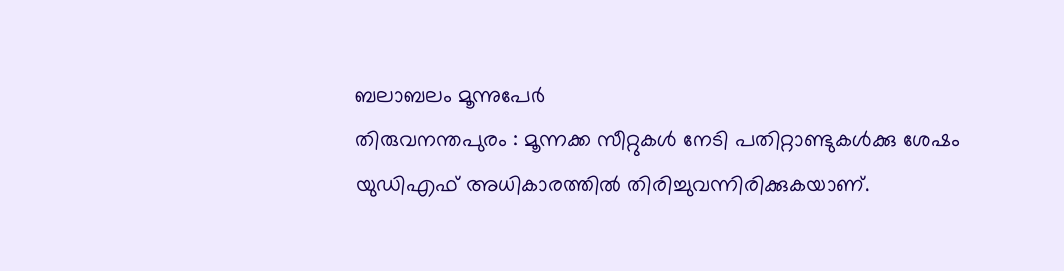ബലാബലം മൂന്നുപേര്‍
തിരുവനന്തപുരം : മൂന്നക്ക സീറ്റുകള്‍ നേടി പതിറ്റാണ്ടുകള്‍ക്കു ശേഷം യുഡിഎഫ് അധികാരത്തില്‍ തിരിച്ചുവന്നിരിക്കുകയാണ്.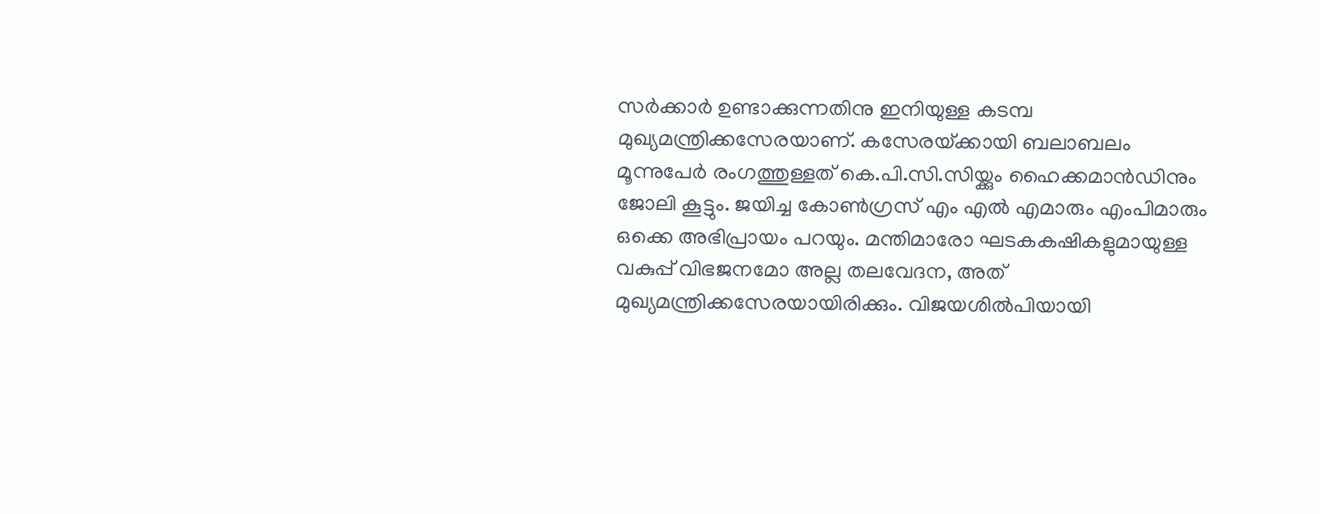സര്‍ക്കാര്‍ ഉണ്ടാക്കുന്നതിനു ഇനിയുള്ള കടമ്പ മുഖ്യമന്ത്രിക്കസേരയാണ്. കസേരയ്‌ക്കായി ബലാബലം മൂന്നുപേര്‍ രംഗത്തുള്ളത് കെ.പി.സി.സിയ്ക്കും ഹൈക്കമാന്‍ഡിനും ജോലി കൂട്ടും. ജയിച്ച കോണ്‍ഗ്രസ് എം എല്‍ എമാരും എംപിമാരും ഒക്കെ അഭിപ്രായം പറയും. മന്തിമാരോ ഘടകകഷികളുമായുള്ള വകുപ്പ് വിഭജനമോ അല്ല തലവേദന, അത് മുഖ്യമന്ത്രിക്കസേരയായിരിക്കും. വിജയശില്‍പിയായി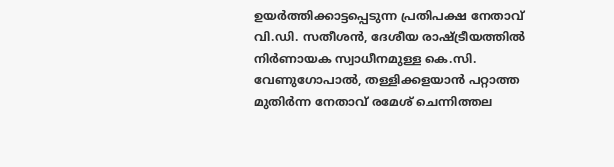ഉയര്‍ത്തിക്കാട്ടപ്പെടുന്ന പ്രതിപക്ഷ നേതാവ്‌ വി.ഡി. സതീശന്‍, ദേശീയ രാഷ്‌ട്രീയത്തില്‍ നിര്‍ണായക സ്വാധീനമുള്ള കെ.സി. വേണുഗോപാല്‍, തള്ളിക്കളയാന്‍ പറ്റാത്ത മുതിര്‍ന്ന നേതാവ്‌ രമേശ്‌ ചെന്നിത്തല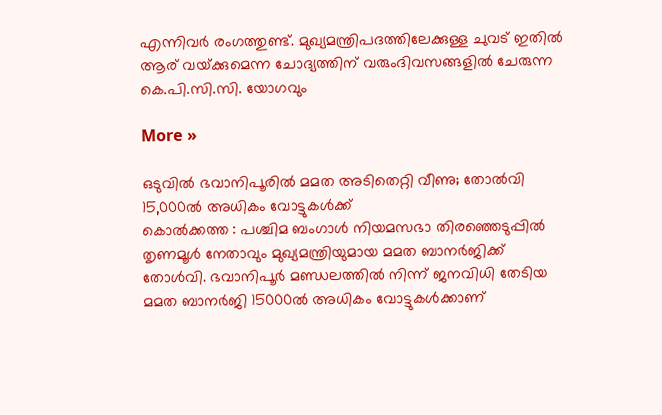എന്നിവര്‍ രംഗത്തുണ്ട്. മുഖ്യമന്ത്രിപദത്തിലേക്കുള്ള ചുവട്‌ ഇതില്‍ ആര്‌ വയ്‌ക്കുമെന്ന ചോദ്യത്തിന്‌ വരുംദിവസങ്ങളില്‍ ചേരുന്ന കെ.പി.സി.സി. യോഗവും

More »

ഒടുവില്‍ ഭവാനിപൂരില്‍ മമത അടിതെറ്റി വീണു; തോല്‍വി 15,000ല്‍ അധികം വോട്ടുകള്‍ക്ക്
കൊല്‍ക്കത്ത : പശ്ചിമ ബംഗാള്‍ നിയമസഭാ തിരഞ്ഞെടുപ്പില്‍ തൃണമൂള്‍ നേതാവും മുഖ്യമന്ത്രിയുമായ മമത ബാനര്‍ജിക്ക് തോള്‍വി. ഭവാനിപൂര്‍ മണ്ഡലത്തില്‍ നിന്ന് ജനവിധി തേടിയ മമത ബാനര്‍ജി 15000ല്‍ അധികം വോട്ടുകള്‍ക്കാണ്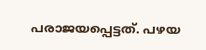പരാജയപ്പെട്ടത്. പഴയ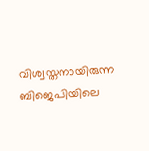വിശ്വസ്തനായിരുന്ന ബിജെപിയിലെ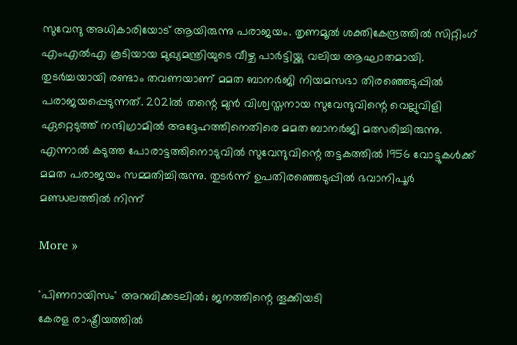സുവേന്ദു അധികാരിയോട് ആയിരുന്നു പരാജയം. തൃണമൂല്‍ ശക്തികേന്ദ്രത്തില്‍ സിറ്റിംഗ് എംഎല്‍എ കൂടിയായ മുഖ്യമന്ത്രിയുടെ വീഴ്ച പാര്‍ട്ടിയ്ക്കു വലിയ ആഘാതമായി. തുടര്‍ച്ചയായി രണ്ടാം തവണയാണ് മമത ബാനര്‍ജി നിയമസഭാ തിരഞ്ഞെടുപ്പില്‍ പരാജയപ്പെടുന്നത്. 2021ല്‍ തന്റെ മുന്‍ വിശ്വസ്തനായ സുവേന്ദുവിന്റെ വെല്ലുവിളി ഏറ്റെടുത്ത് നന്ദിഗ്രാമില്‍ അദ്ദേഹത്തിനെതിരെ മമത ബാനര്‍ജി മത്സരിച്ചിരുന്നു. എന്നാല്‍ കടുത്ത പോരാട്ടത്തിനൊടുവില്‍ സുവേന്ദുവിന്റെ തട്ടകത്തില്‍ 1956 വോട്ടുകള്‍ക്ക് മമത പരാജയം സമ്മതിച്ചിരുന്നു. തുടര്‍ന്ന് ഉപതിരഞ്ഞെടുപ്പില്‍ ഭവാനിപൂര്‍ മണ്ഡലത്തില്‍ നിന്ന്

More »

'പിണറായിസം' അറബിക്കടലില്‍; ജനത്തിന്റെ തൂക്കിയടി
കേരള രാഷ്ട്രീയത്തില്‍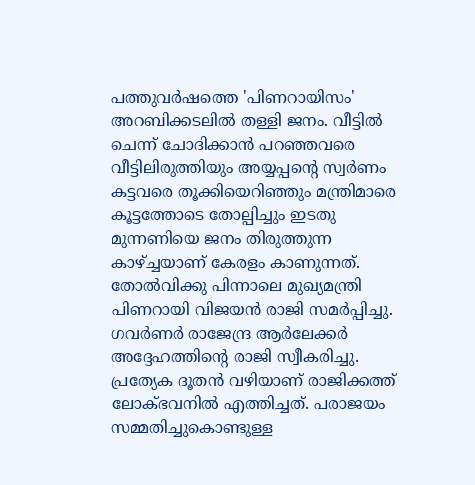പത്തുവര്‍ഷത്തെ 'പിണറായിസം' അറബിക്കടലില്‍ തള്ളി ജനം. വീട്ടില്‍ ചെന്ന് ചോദിക്കാന്‍ പറഞ്ഞവരെ വീട്ടിലിരുത്തിയും അയ്യപ്പന്റെ സ്വര്‍ണം കട്ടവരെ തൂക്കിയെറിഞ്ഞും മന്ത്രിമാരെ കൂട്ടത്തോടെ തോല്പിച്ചും ഇടതു മുന്നണിയെ ജനം തിരുത്തുന്ന കാഴ്ച്ചയാണ് കേരളം കാണുന്നത്. തോല്‍വിക്കു പിന്നാലെ മുഖ്യമന്ത്രി പിണറായി വിജയന്‍ രാജി സമര്‍പ്പിച്ചു. ഗവര്‍ണര്‍ രാജേന്ദ്ര ആര്‍ലേക്കര്‍ അദ്ദേഹത്തിന്റെ രാജി സ്വീകരിച്ചു. പ്രത്യേക ദൂതന്‍ വഴിയാണ് രാജിക്കത്ത് ലോക്ഭവനില്‍ എത്തിച്ചത്. പരാജയം സമ്മതിച്ചുകൊണ്ടുള്ള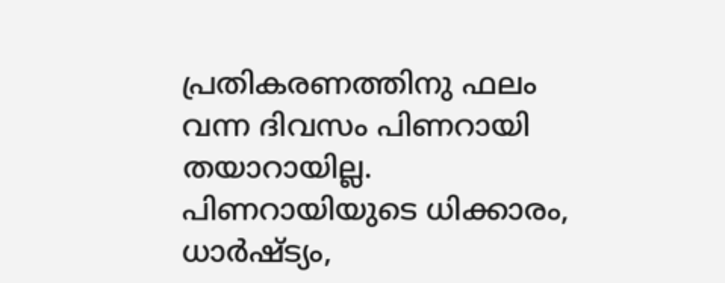പ്രതികരണത്തിനു ഫലം വന്ന ദിവസം പിണറായി തയാറായില്ല. പിണറായിയുടെ ധിക്കാരം, ധാര്‍ഷ്ട്യം,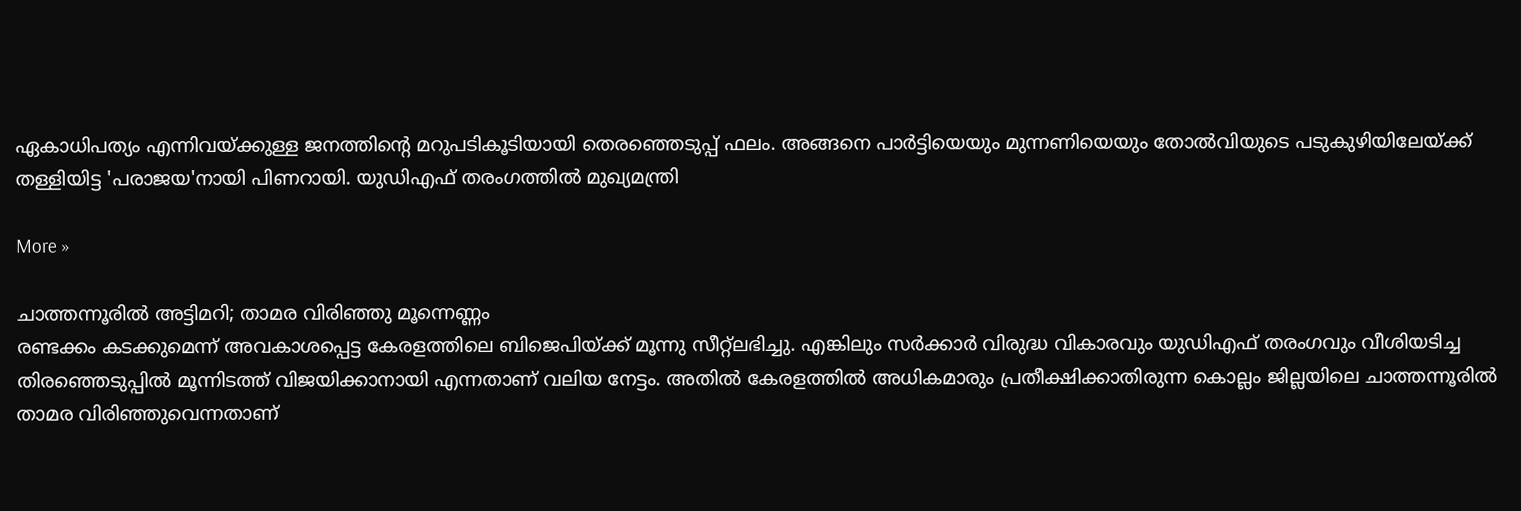ഏകാധിപത്യം എന്നിവയ്ക്കുള്ള ജനത്തിന്റെ മറുപടികൂടിയായി തെരഞ്ഞെടുപ്പ് ഫലം. അങ്ങനെ പാര്‍ട്ടിയെയും മുന്നണിയെയും തോല്‍വിയുടെ പടുകുഴിയിലേയ്ക്ക് തള്ളിയിട്ട 'പരാജയ'നായി പിണറായി. യുഡിഎഫ് തരംഗത്തില്‍ മുഖ്യമന്ത്രി

More »

ചാത്തന്നൂരില്‍ അട്ടിമറി; താമര വിരിഞ്ഞു മൂന്നെണ്ണം
രണ്ടക്കം കടക്കുമെന്ന് അവകാശപ്പെട്ട കേരളത്തിലെ ബിജെപിയ്ക്ക് മൂന്നു സീറ്റ്ലഭിച്ചു. എങ്കിലും സര്‍ക്കാര്‍ വിരുദ്ധ വികാരവും യുഡിഎഫ് തരംഗവും വീശിയടിച്ച തിരഞ്ഞെടുപ്പില്‍ മൂന്നിടത്ത് വിജയിക്കാനായി എന്നതാണ് വലിയ നേട്ടം. അതില്‍ കേരളത്തില്‍ അധികമാരും പ്രതീക്ഷിക്കാതിരുന്ന കൊല്ലം ജില്ലയിലെ ചാത്തന്നൂരില്‍ താമര വിരിഞ്ഞുവെന്നതാണ്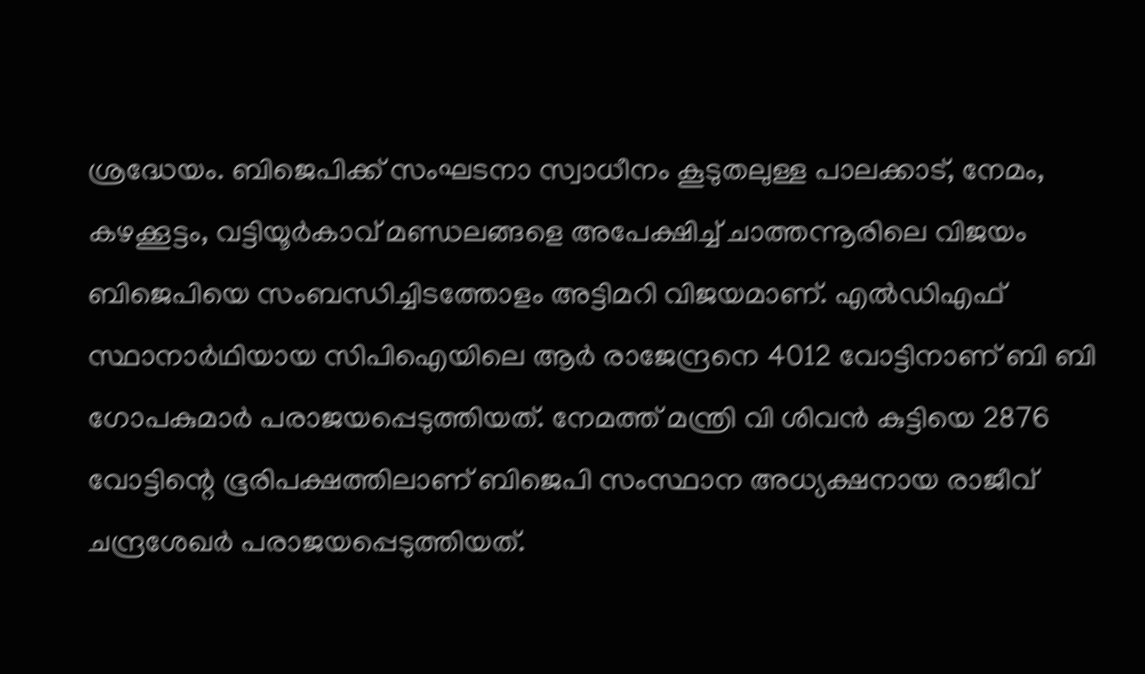ശ്രദ്ധേയം. ബിജെപിക്ക് സംഘടനാ സ്വാധീനം കൂടുതലുള്ള പാലക്കാട്, നേമം, കഴക്കൂട്ടം, വട്ടിയൂര്‍കാവ് മണ്ഡലങ്ങളെ അപേക്ഷിച്ച് ചാത്തന്നൂരിലെ വിജയം ബിജെപിയെ സംബന്ധിച്ചിടത്തോളം അട്ടിമറി വിജയമാണ്. എല്‍ഡിഎഫ് സ്ഥാനാര്‍ഥിയായ സിപിഐയിലെ ആര്‍ രാജേന്ദ്രനെ 4012 വോട്ടിനാണ് ബി ബി ഗോപകുമാര്‍ പരാജയപ്പെടുത്തിയത്. നേമത്ത് മന്ത്രി വി ശിവന്‍ കുട്ടിയെ 2876 വോട്ടിന്റെ ഭൂരിപക്ഷത്തിലാണ് ബിജെപി സംസ്ഥാന അധ്യക്ഷനായ രാജീവ് ചന്ദ്രശേഖര്‍ പരാജയപ്പെടുത്തിയത്.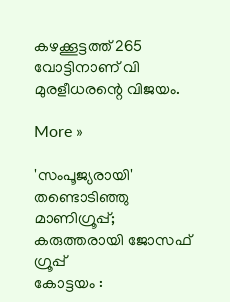കഴക്കൂട്ടത്ത് 265 വോട്ടിനാണ് വി മുരളീധരന്റെ വിജയം.

More »

'സംപൂജ്യരായി' തണ്ടൊടിഞ്ഞു മാണിഗ്രൂപ്പ്; കരുത്തരായി ജോസഫ്‌ ഗ്രൂപ്പ്‌
കോട്ടയം :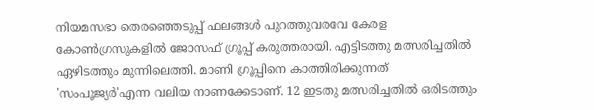നിയമസഭാ തെരഞ്ഞെടുപ്പ് ഫലങ്ങള്‍ പുറത്തുവരവേ കേരള കോണ്‍ഗ്രസുകളില്‍ ജോസഫ്‌ ഗ്രൂപ്പ്‌ കരുത്തരായി. എട്ടിടത്തു മത്സരിച്ചതില്‍ ഏഴിടത്തും മുന്നിലെത്തി. മാണി ഗ്രൂപ്പിനെ കാത്തിരിക്കുന്നത്‌ 'സംപൂജ്യര്‍'എന്ന വലിയ നാണക്കേടാണ്. 12 ഇടതു മത്സരിച്ചതില്‍ ഒരിടത്തും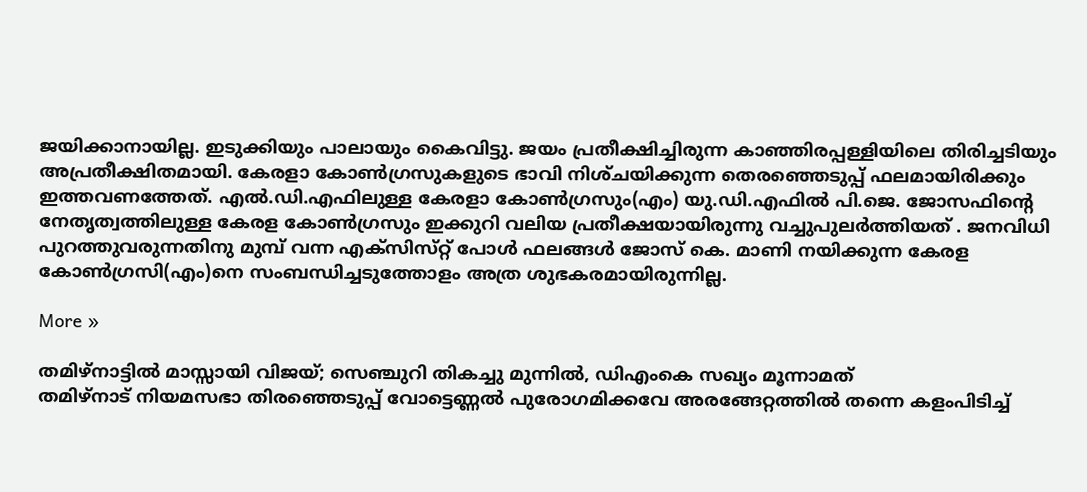ജയിക്കാനായില്ല. ഇടുക്കിയും പാലായും കൈവിട്ടു. ജയം പ്രതീക്ഷിച്ചിരുന്ന കാഞ്ഞിരപ്പള്ളിയിലെ തിരിച്ചടിയും അപ്രതീക്ഷിതമായി. കേരളാ കോണ്‍ഗ്രസുകളുടെ ഭാവി നിശ്‌ചയിക്കുന്ന തെരഞ്ഞെടുപ്പ്‌ ഫലമായിരിക്കും ഇത്തവണത്തേത്. എല്‍.ഡി.എഫിലുള്ള കേരളാ കോണ്‍ഗ്രസും(എം) യു.ഡി.എഫില്‍ പി.ജെ. ജോസഫിന്റെ നേതൃത്വത്തിലുള്ള കേരള കോണ്‍ഗ്രസും ഇക്കുറി വലിയ പ്രതീക്ഷയായിരുന്നു വച്ചുപുലര്‍ത്തിയത് . ജനവിധി പുറത്തുവരുന്നതിനു മുമ്പ്‌ വന്ന എക്‌സിസ്‌റ്റ്‌ പോള്‍ ഫലങ്ങള്‍ ജോസ്‌ കെ. മാണി നയിക്കുന്ന കേരള കോണ്‍ഗ്രസി(എം)നെ സംബന്ധിച്ചടുത്തോളം അത്ര ശുഭകരമായിരുന്നില്ല.

More »

തമിഴ്നാട്ടില്‍ മാസ്സായി വിജയ്; സെഞ്ചുറി തികച്ചു മുന്നില്‍, ഡിഎംകെ സഖ്യം മൂന്നാമത്
തമിഴ്‌നാട് നിയമസഭാ തിരഞ്ഞെടുപ്പ് വോട്ടെണ്ണല്‍ പുരോഗമിക്കവേ അരങ്ങേറ്റത്തില്‍ തന്നെ കളംപിടിച്ച്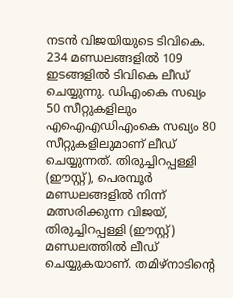നടന്‍ വിജയിയുടെ ടിവികെ. 234 മണ്ഡലങ്ങളില്‍ 109 ഇടങ്ങളില്‍ ടിവികെ ലീഡ് ചെയ്യുന്നു. ഡിഎംകെ സഖ്യം 50 സീറ്റുകളിലും എഐഎഡിഎംകെ സഖ്യം 80 സീറ്റുകളിലുമാണ് ലീഡ് ചെയ്യുന്നത്. തിരുച്ചിറപ്പള്ളി (ഈസ്റ്റ്), പെരമ്പൂര്‍ മണ്ഡലങ്ങളില്‍ നിന്ന് മത്സരിക്കുന്ന വിജയ്, തിരുച്ചിറപ്പള്ളി (ഈസ്റ്റ്) മണ്ഡലത്തില്‍ ലീഡ് ചെയ്യുകയാണ്. തമിഴ്നാടിന്റെ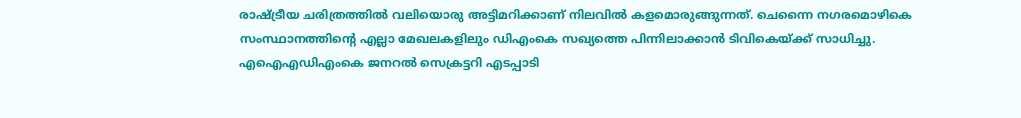രാഷ്ട്രീയ ചരിത്രത്തില്‍ വലിയൊരു അട്ടിമറിക്കാണ് നിലവില്‍ കളമൊരുങ്ങുന്നത്. ചെന്നൈ നഗരമൊഴികെ സംസ്ഥാനത്തിന്റെ എല്ലാ മേഖലകളിലും ഡിഎംകെ സഖ്യത്തെ പിന്നിലാക്കാന്‍ ടിവികെയ്ക്ക് സാധിച്ചു. എഐഎഡിഎംകെ ജനറല്‍ സെക്രട്ടറി എടപ്പാടി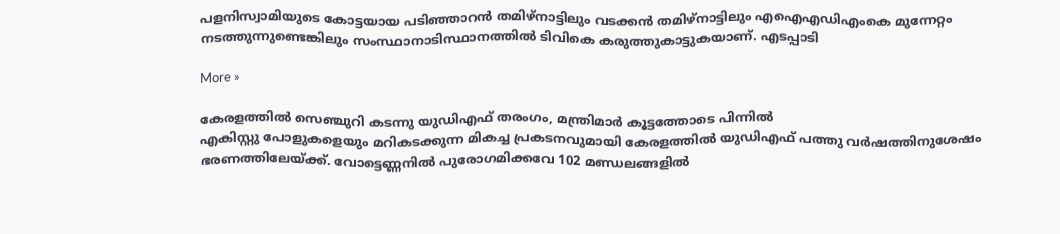പളനിസ്വാമിയുടെ കോട്ടയായ പടിഞ്ഞാറന്‍ തമിഴ്നാട്ടിലും വടക്കന്‍ തമിഴ്നാട്ടിലും എഐഎഡിഎംകെ മുന്നേറ്റം നടത്തുന്നുണ്ടെങ്കിലും സംസ്ഥാനാടിസ്ഥാനത്തില്‍ ടിവികെ കരുത്തുകാട്ടുകയാണ്. എടപ്പാടി

More »

കേരളത്തില്‍ സെഞ്ചുറി കടന്നു യുഡിഎഫ് തരംഗം, മന്ത്രിമാര്‍ കൂട്ടത്തോടെ പിന്നില്‍
എകിസ്റ്റു പോളുകളെയും മറികടക്കുന്ന മികച്ച പ്രകടനവുമായി കേരളത്തില്‍ യുഡിഎഫ് പത്തു വര്‍ഷത്തിനുശേഷം ഭരണത്തിലേയ്ക്ക്. വോട്ടെണ്ണനില്‍ പുരോഗമിക്കവേ 102 മണ്ഡലങ്ങളില്‍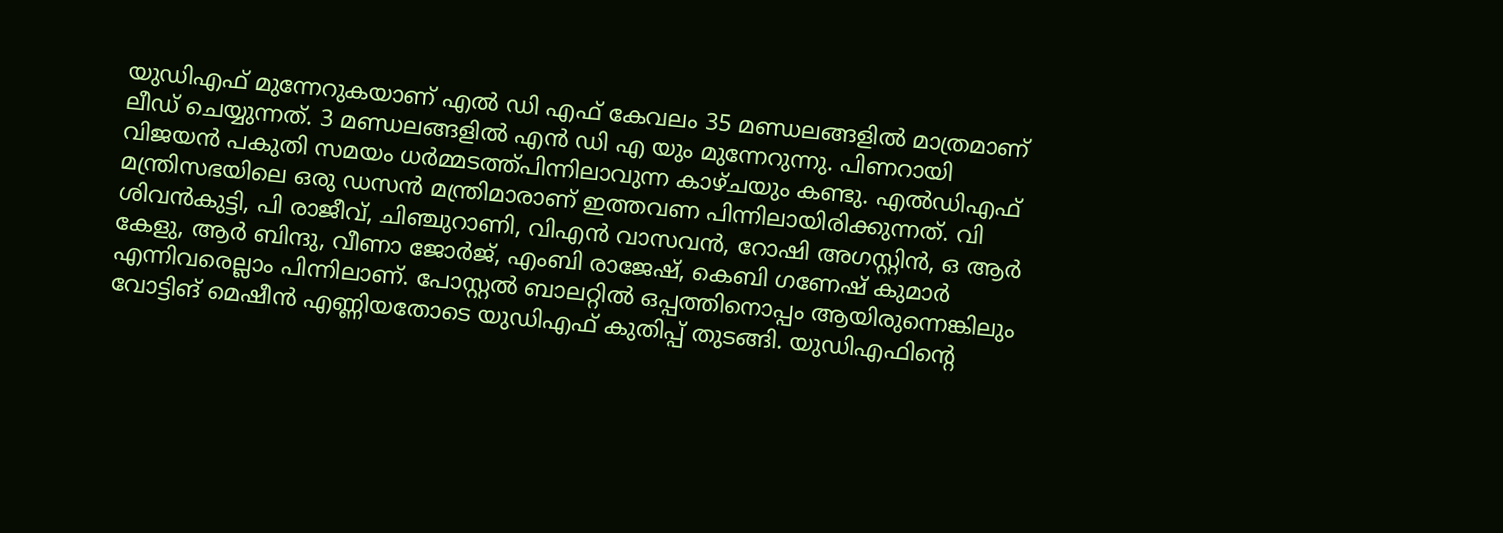യുഡിഎഫ് മുന്നേറുകയാണ് എല്‍ ഡി എഫ് കേവലം 35 മണ്ഡലങ്ങളില്‍ മാത്രമാണ് ലീഡ് ചെയ്യുന്നത്. 3 മണ്ഡലങ്ങളില്‍ എന്‍ ഡി എ യും മുന്നേറുന്നു. പിണറായി വിജയന്‍ പകുതി സമയം ധര്‍മ്മടത്ത്പിന്നിലാവുന്ന കാഴ്ചയും കണ്ടു. എല്‍ഡിഎഫ് മന്ത്രിസഭയിലെ ഒരു ഡസന്‍ മന്ത്രിമാരാണ് ഇത്തവണ പിന്നിലായിരിക്കുന്നത്. വി ശിവന്‍കുട്ടി, പി രാജീവ്, ചിഞ്ചുറാണി, വിഎന്‍ വാസവന്‍, റോഷി അഗസ്റ്റിന്‍, ഒ ആര്‍ കേളു, ആര്‍ ബിന്ദു, വീണാ ജോര്‍ജ്, എംബി രാജേഷ്, കെബി ഗണേഷ് കുമാര്‍ എന്നിവരെല്ലാം പിന്നിലാണ്. പോസ്റ്റല്‍ ബാലറ്റില്‍ ഒപ്പത്തിനൊപ്പം ആയിരുന്നെങ്കിലും വോട്ടിങ് മെഷീന്‍ എണ്ണിയതോടെ യുഡിഎഫ് കുതിപ്പ് തുടങ്ങി. യുഡിഎഫിന്റെ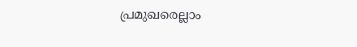പ്രമുഖരെല്ലാം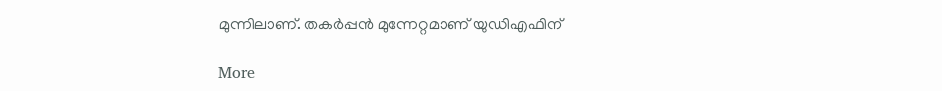മുന്നിലാണ്. തകര്‍പ്പന്‍ മുന്നേറ്റമാണ് യുഡിഎഫിന്

More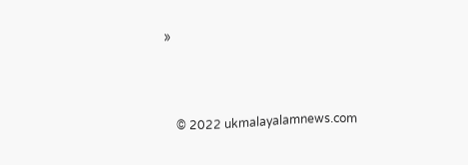»



    © 2022 ukmalayalamnews.com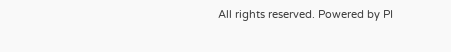All rights reserved. Powered by PI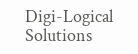Digi-Logical Solutions